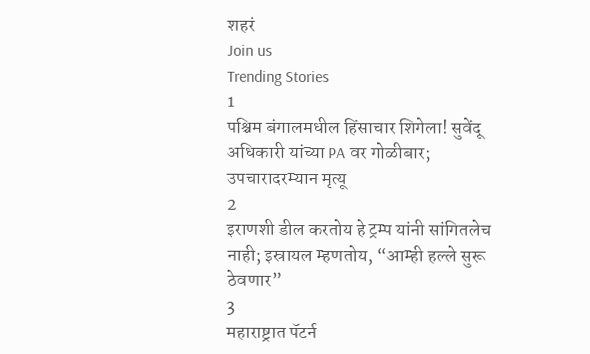शहरं
Join us
Trending Stories
1
पश्चिम बंगालमधील हिंसाचार शिगेला! सुवेंदू अधिकारी यांच्या PA वर गोळीबार; उपचारादरम्यान मृत्यू
2
इराणशी डील करतोय हे ट्रम्प यांनी सांगितलेच नाही; इस्रायल म्हणतोय, “आम्ही हल्ले सुरू ठेवणार”
3
महाराष्ट्रात पॅटर्न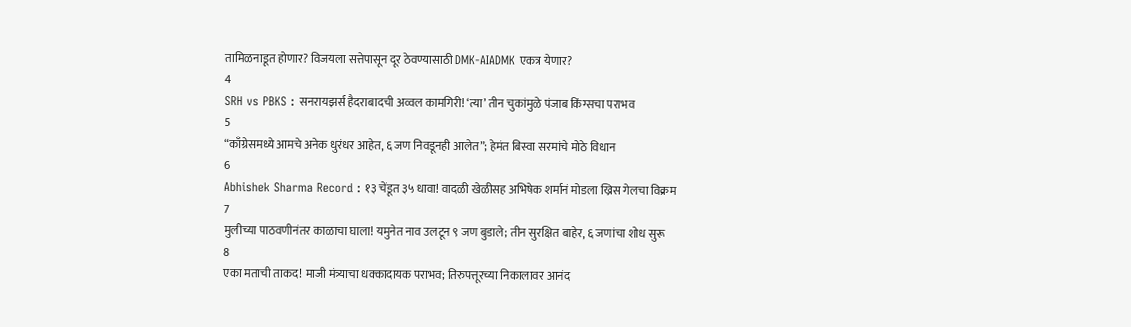तामिळनाडूत होणार? विजयला सत्तेपासून दूर ठेवण्यासाठी DMK-AIADMK एकत्र येणार?
4
SRH vs PBKS : सनरायझर्स हैदराबादची अव्वल कामगिरी! ‘त्या’ तीन चुकांमुळे पंजाब किंग्सचा पराभव
5
“काँग्रेसमध्ये आमचे अनेक धुरंधर आहेत, ६ जण निवडूनही आलेत”; हेमंत बिस्वा सरमांचे मोठे विधान
6
Abhishek Sharma Record : १३ चेंडूत ३५ धावा! वादळी खेळीसह अभिषेक शर्मानं मोडला ख्रिस गेलचा विक्रम
7
मुलीच्या पाठवणीनंतर काळाचा घाला! यमुनेत नाव उलटून ९ जण बुडाले; तीन सुरक्षित बाहेर, ६ जणांचा शोध सुरू
8
एका मताची ताकद! माजी मंत्र्याचा धक्कादायक पराभव; तिरुपत्तूरच्या निकालावर आनंद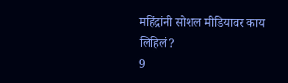महिंद्रांनी सोशल मीडियावर काय लिहिलं?
9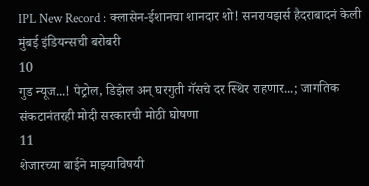IPL New Record : क्लासेन-ईशानचा शानदार शो! सनरायझर्स हैदराबादनं केली मुंबई इंडियन्सची बरोबरी
10
गुड न्यूज...! पेट्रोल, डिझेल अन् घरगुती गॅसचे दर स्थिर राहणार...; जागतिक संकटानंतरही मोदी सरकारची मोठी घोषणा
11
शेजारच्या बाईने माझ्याविषयी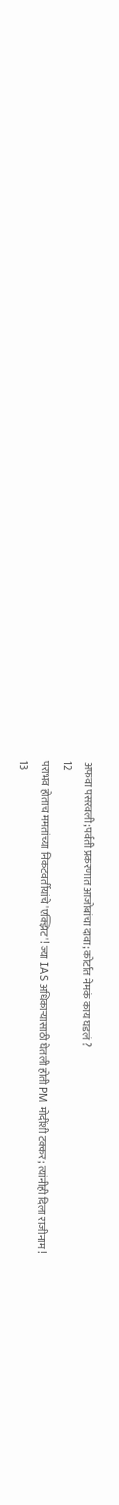अफवा पसरवली;पर्वती प्रकरणात आजोबांचा दावा; कोर्टात नेमकं काय घडलं ?
12
पराभव होताच ममतांच्या निकटवर्तीयांचे 'एक्झिट'! ज्या IAS अधिकाऱ्यासाठी घेतली होती PM मोदींशी टक्कर; त्यांनीही दिला राजीनाम!
13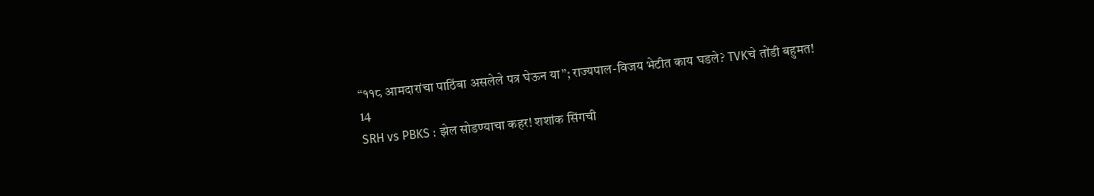“११८ आमदारांचा पाठिंबा असलेले पत्र घेऊन या”; राज्यपाल-विजय भेटीत काय घडले? TVKचे तोंडी बहुमत!
14
SRH vs PBKS : झेल सोडण्याचा कहर! शशांक सिंगची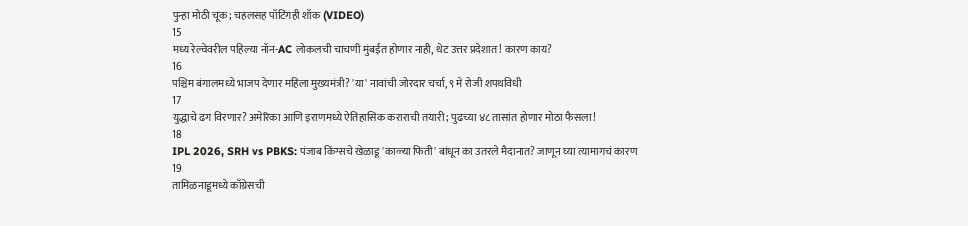पुन्हा मोठी चूक; चहलसह पॉटिंगही शॉक (VIDEO)
15
मध्य रेल्वेवरील पहिल्या नॉन-AC लोकलची चाचणी मुंबईत होणार नाही, थेट उत्तर प्रदेशात! कारण काय?
16
पश्चिम बंगालमध्ये भाजप देणार महिला मुख्यमंत्री? 'या' नावांची जोरदार चर्चा, ९ मे रोजी शपथविधी
17
युद्धाचे ढग विरणार? अमेरिका आणि इराणमध्ये ऐतिहासिक कराराची तयारी; पुढच्या ४८ तासांत होणार मोठा फैसला!
18
IPL 2026, SRH vs PBKS: पंजाब किंग्सचे खेळाडू 'काळ्या फिती' बांधून का उतरले मैदानात? जाणून घ्या त्यामागचं कारण
19
तामिळनाडूमध्ये काँग्रेसची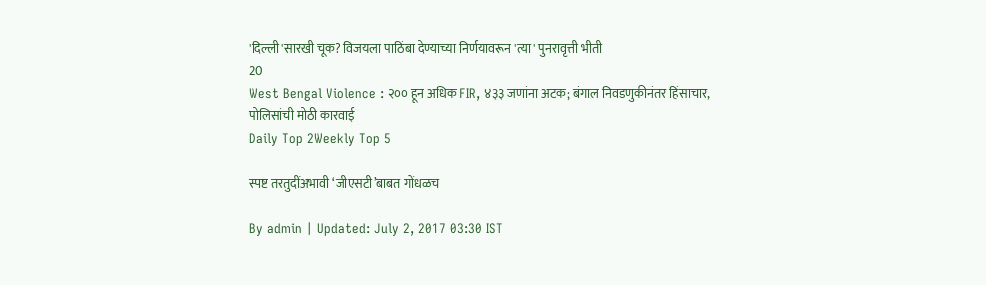'दिल्ली'सारखी चूक? विजयला पाठिंबा देण्याच्या निर्णयावरून 'त्या' पुनरावृत्ती भीती
20
West Bengal Violence : २०० हून अधिक FIR, ४३३ जणांना अटक; बंगाल निवडणुकीनंतर हिंसाचार, पोलिसांची मोठी कारवाई
Daily Top 2Weekly Top 5

स्पष्ट तरतुदींअभावी ‘जीएसटी’बाबत गोंधळच

By admin | Updated: July 2, 2017 03:30 IST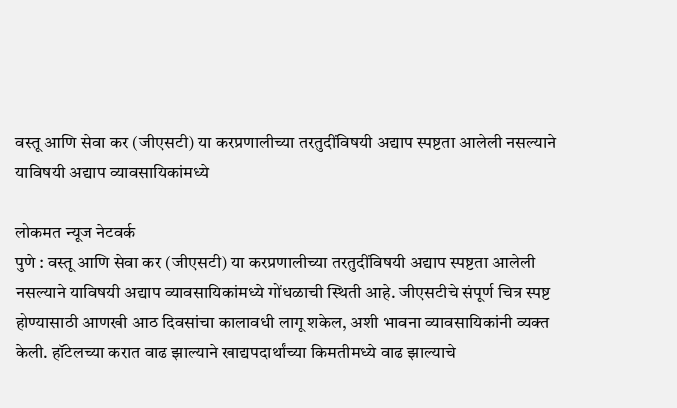वस्तू आणि सेवा कर (जीएसटी) या करप्रणालीच्या तरतुदींविषयी अद्याप स्पष्टता आलेली नसल्याने याविषयी अद्याप व्यावसायिकांमध्ये

लोकमत न्यूज नेटवर्क
पुणे : वस्तू आणि सेवा कर (जीएसटी) या करप्रणालीच्या तरतुदींविषयी अद्याप स्पष्टता आलेली नसल्याने याविषयी अद्याप व्यावसायिकांमध्ये गोंधळाची स्थिती आहे. जीएसटीचे संपूर्ण चित्र स्पष्ट होण्यासाठी आणखी आठ दिवसांचा कालावधी लागू शकेल, अशी भावना व्यावसायिकांनी व्यक्त केली. हॉटेलच्या करात वाढ झाल्याने खाद्यपदार्थांच्या किमतीमध्ये वाढ झाल्याचे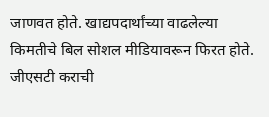जाणवत होते. खाद्यपदार्थांच्या वाढलेल्या किमतीचे बिल सोशल मीडियावरून फिरत होते.
जीएसटी कराची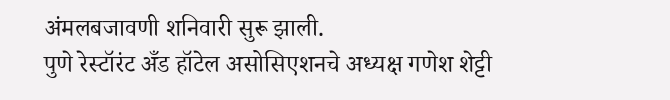अंमलबजावणी शनिवारी सुरू झाली.
पुणे रेस्टॉरंट अँड हॉटेल असोसिएशनचे अध्यक्ष गणेश शेट्टी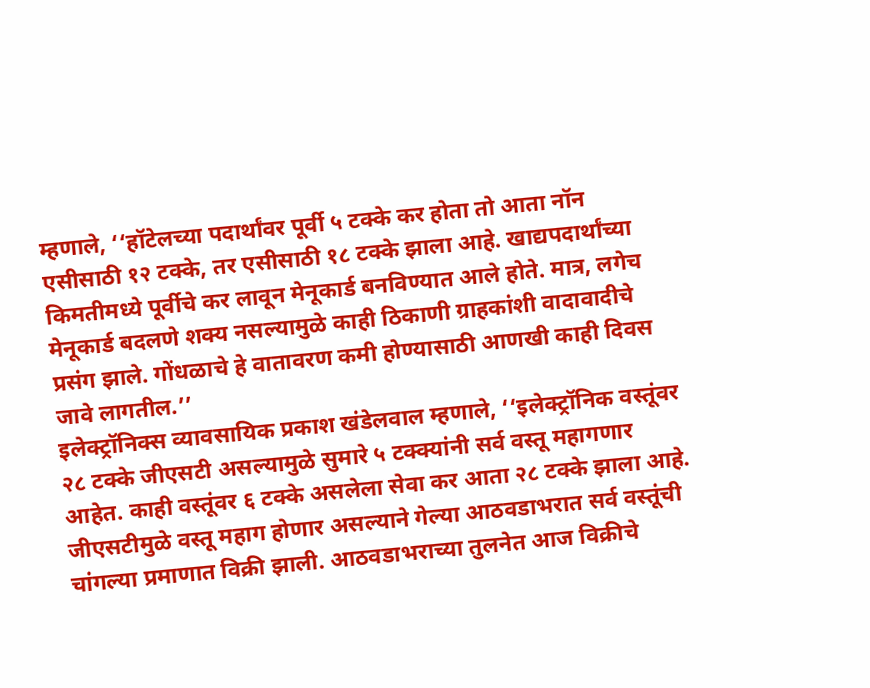म्हणाले, ‘‘हॉटेलच्या पदार्थांवर पूर्वी ५ टक्के कर होता तो आता नॉन एसीसाठी १२ टक्के, तर एसीसाठी १८ टक्के झाला आहे. खाद्यपदार्थांच्या किमतीमध्ये पूर्वीचे कर लावून मेनूकार्ड बनविण्यात आले होते. मात्र, लगेच मेनूकार्ड बदलणे शक्य नसल्यामुळे काही ठिकाणी ग्राहकांशी वादावादीचे प्रसंग झाले. गोंधळाचे हे वातावरण कमी होण्यासाठी आणखी काही दिवस जावे लागतील.’’
इलेक्ट्रॉनिक्स व्यावसायिक प्रकाश खंडेलवाल म्हणाले, ‘‘इलेक्ट्रॉनिक वस्तूंवर २८ टक्के जीएसटी असल्यामुळे सुमारे ५ टक्क्यांनी सर्व वस्तू महागणार आहेत. काही वस्तूंवर ६ टक्के असलेला सेवा कर आता २८ टक्के झाला आहे. जीएसटीमुळे वस्तू महाग होणार असल्याने गेल्या आठवडाभरात सर्व वस्तूंची चांगल्या प्रमाणात विक्री झाली. आठवडाभराच्या तुलनेत आज विक्रीचे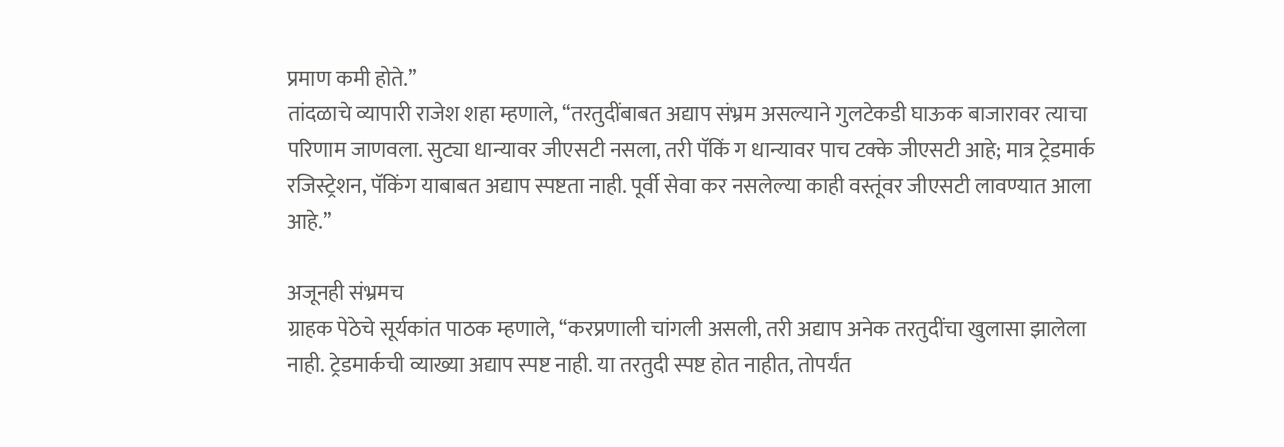प्रमाण कमी होते.’’
तांदळाचे व्यापारी राजेश शहा म्हणाले, ‘‘तरतुदींबाबत अद्याप संभ्रम असल्याने गुलटेकडी घाऊक बाजारावर त्याचा परिणाम जाणवला. सुट्या धान्यावर जीएसटी नसला, तरी पॅकिं ग धान्यावर पाच टक्के जीएसटी आहे; मात्र ट्रेडमार्क रजिस्ट्रेशन, पॅकिंग याबाबत अद्याप स्पष्टता नाही. पूर्वी सेवा कर नसलेल्या काही वस्तूंवर जीएसटी लावण्यात आला आहे.’’

अजूनही संभ्रमच
ग्राहक पेठेचे सूर्यकांत पाठक म्हणाले, ‘‘करप्रणाली चांगली असली, तरी अद्याप अनेक तरतुदींचा खुलासा झालेला नाही. ट्रेडमार्कची व्याख्या अद्याप स्पष्ट नाही. या तरतुदी स्पष्ट होत नाहीत, तोपर्यंत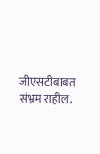जीएसटीबाबत संभ्रम राहील.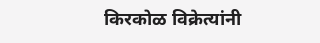किरकोळ विक्रेत्यांनी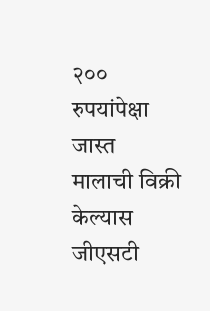२०० रुपयांपेक्षा जास्त मालाची विक्री केल्यास जीएसटी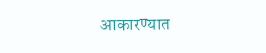आकारण्यात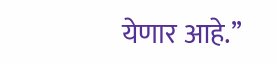येणार आहे.’’